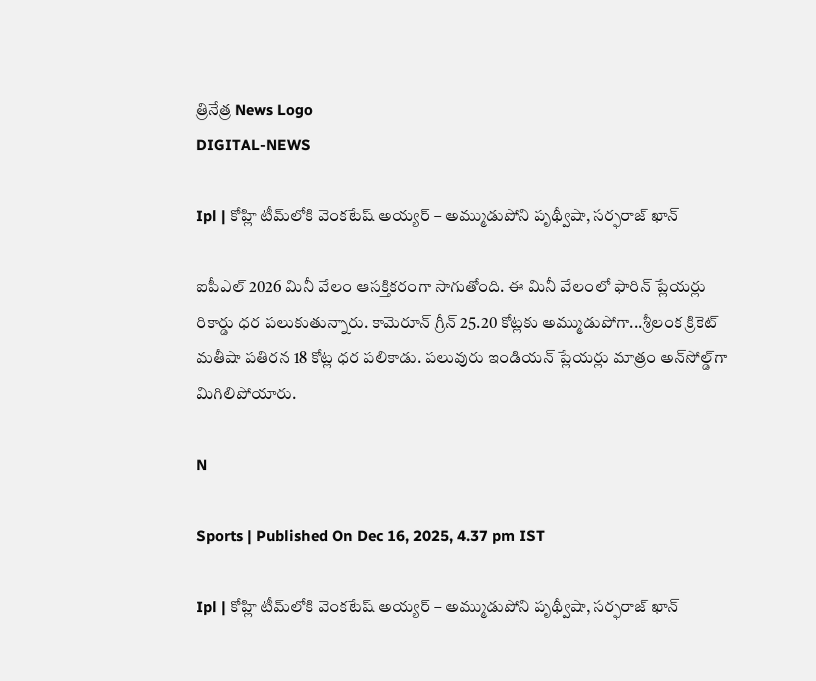త్రినేత్ర News Logo
DIGITAL-NEWS

Ipl | కోహ్లి టీమ్‌లోకి వెంక‌టేష్ అయ్య‌ర్ – అమ్ముడుపోని పృథ్వీషా, స‌ర్ఫ‌రాజ్ ఖాన్‌

ఐపీఎల్ 2026 మినీ వేలం ఆస‌క్తిక‌రంగా సాగుతోంది. ఈ మినీ వేలంలో ఫారిన్ ప్లేయర్లు రికార్డు ధ‌ర ప‌లుకుతున్నారు. కామెరూన్ గ్రీన్ 25.20 కోట్ల‌కు అమ్ముడుపోగా...శ్రీలంక క్రికెట్ మ‌తీషా ప‌తిర‌న 18 కోట్ల ధ‌ర ప‌లికాడు. ప‌లువురు ఇండియ‌న్ ప్లేయ‌ర్లు మాత్రం అన్‌సోల్డ్‌గా మిగిలిపోయారు.

N

Sports | Published On Dec 16, 2025, 4.37 pm IST

Ipl | కోహ్లి టీమ్‌లోకి వెంక‌టేష్ అయ్య‌ర్ – అమ్ముడుపోని పృథ్వీషా, స‌ర్ఫ‌రాజ్ ఖాన్‌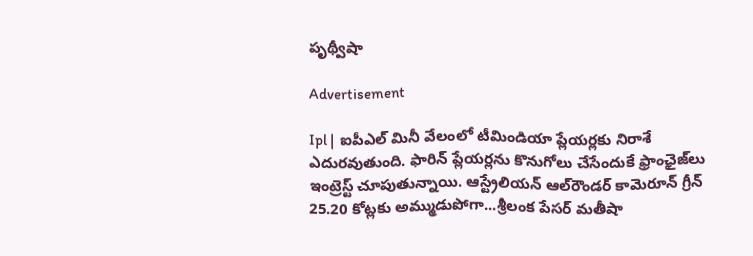పృథ్వీషా

Advertisement

Ipl |  ఐపీఎల్ మినీ వేలంలో టీమిండియా ప్లేయ‌ర్ల‌కు నిరాశే ఎదుర‌వుతుంది. ఫారిన్ ప్లేయ‌ర్ల‌ను కొనుగోలు చేసేందుకే ఫ్రాంఛైజ్‌లు ఇంట్రెస్ట్ చూపుతున్నాయి. ఆస్ట్రేలియ‌న్ ఆల్‌రౌండ‌ర్ కామెరూన్ గ్రీన్ 25.20 కోట్ల‌కు అమ్ముడుపోగా...శ్రీలంక పేస‌ర్ మ‌తీషా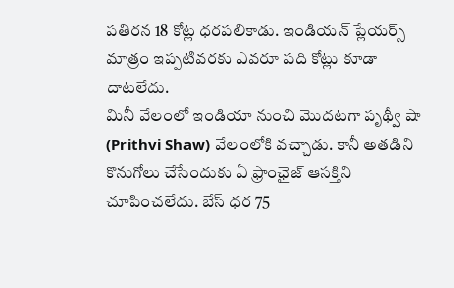ప‌తిర‌న 18 కోట్ల ధ‌ర‌ప‌లికాడు. ఇండియ‌న్ ప్లేయ‌ర్స్ మాత్రం ఇప్ప‌టివ‌ర‌కు ఎవ‌రూ ప‌ది కోట్లు కూడా దాట‌లేదు.
మినీ వేలంలో ఇండియా నుంచి మొద‌ట‌గా పృథ్వీ షా (Prithvi Shaw) వేలంలోకి వ‌చ్చాడు. కానీ అత‌డిని కొనుగోలు చేసేందుకు ఏ ఫ్రాంఛైజ్ ఆస‌క్తిని చూపించ‌లేదు. బేస్ ధ‌ర 75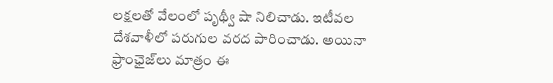ల‌క్ష‌ల‌తో వేలంలో పృథ్వీ షా నిలిచాడు. ఇటీవ‌ల దేశ‌వాళీలో ప‌రుగుల వ‌ర‌ద పారించాడు. అయినా ఫ్రాంఛైజ్‌లు మాత్రం ఈ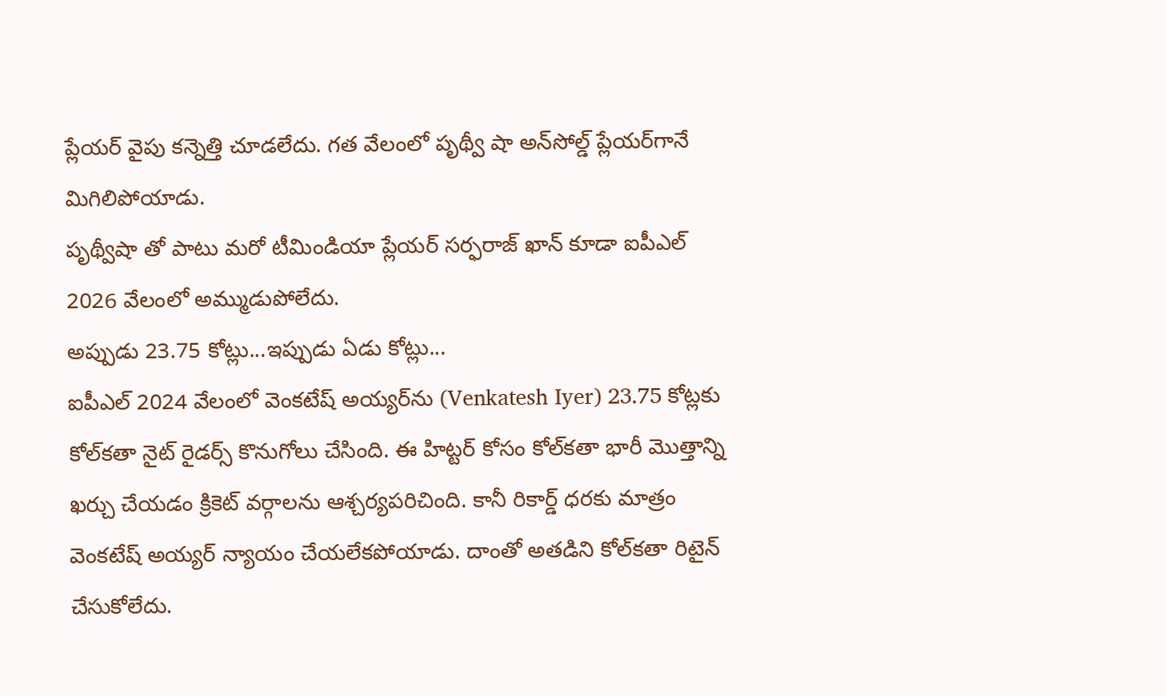ప్లేయ‌ర్ వైపు క‌న్నెత్తి చూడ‌లేదు. గ‌త వేలంలో పృథ్వీ షా అన్‌సోల్డ్ ప్లేయ‌ర్‌గానే మిగిలిపోయాడు.
పృథ్వీషా తో పాటు మ‌రో టీమిండియా ప్లేయ‌ర్ స‌ర్ఫ‌రాజ్ ఖాన్ కూడా ఐపీఎల్ 2026 వేలంలో అమ్ముడుపోలేదు.
అప్పుడు 23.75 కోట్లు...ఇప్పుడు ఏడు కోట్లు...
ఐపీఎల్ 2024 వేలంలో వెంక‌టేష్ అయ్య‌ర్‌ను (Venkatesh Iyer) 23.75 కోట్ల‌కు కోల్‌క‌తా నైట్ రైడ‌ర్స్ కొనుగోలు చేసింది. ఈ హిట్ట‌ర్ కోసం కోల్‌క‌తా భారీ మొత్తాన్ని ఖ‌ర్చు చేయ‌డం క్రికెట్ వ‌ర్గాల‌ను ఆశ్చ‌ర్య‌ప‌రిచింది. కానీ రికార్డ్ ధ‌ర‌కు మాత్రం వెంక‌టేష్ అయ్య‌ర్ న్యాయం చేయ‌లేక‌పోయాడు. దాంతో అత‌డిని కోల్‌క‌తా రిటైన్ చేసుకోలేదు.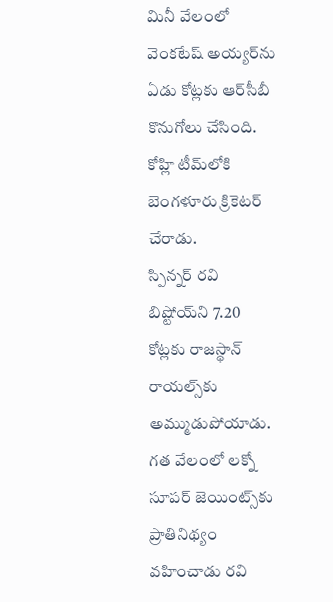మినీ వేలంలో వెంక‌టేష్ అయ్య‌ర్‌ను ఏడు కోట్ల‌కు ఆర్‌సీబీ కొనుగోలు చేసింది. కోహ్లి టీమ్‌లోకి బెంగ‌ళూరు క్రికెట‌ర్ చేరాడు.
స్పిన్న‌ర్ ర‌వి బిష్టోయ్‌ని 7.20 కోట్ల‌కు రాజ‌స్థాన్ రాయ‌ల్స్‌కు అమ్ముడుపోయాడు. గ‌త వేలంలో ల‌క్నో సూప‌ర్ జెయింట్స్‌కు ప్రాతినిథ్యం వ‌హించాడు ర‌వి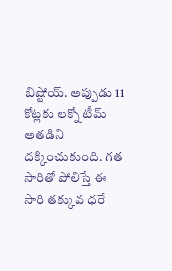బిష్టోయ్‌. అప్పుడు 11 కోట్ల‌కు ల‌క్నో టీమ్ అత‌డిని ద‌క్కించుకుంది. గ‌త సారితో పోలిస్తే ఈ సారి త‌క్కువ ధ‌రే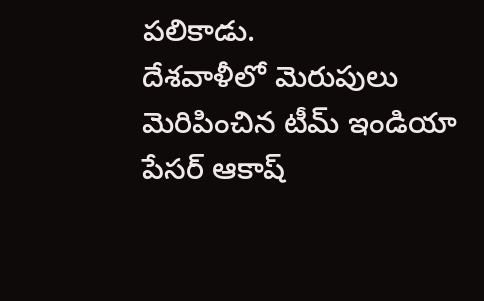ప‌లికాడు.
దేశ‌వాళీలో మెరుపులు మెరిపించిన టీమ్ ఇండియా పేస‌ర్ ఆకాష్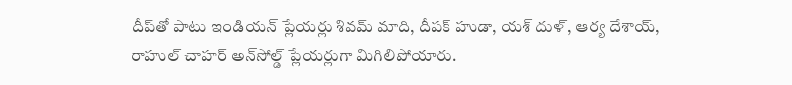దీప్‌తో పాటు ఇండియ‌న్ ప్లేయ‌ర్లు శివ‌మ్ మాది, దీప‌క్ హుడా, య‌శ్ దుళ్‌, ఆర్య దేశాయ్‌, రాహుల్ చాహ‌ర్ అన్‌సోల్డ్ ప్లేయ‌ర్లుగా మిగిలిపోయారు.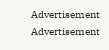Advertisement
Advertisement